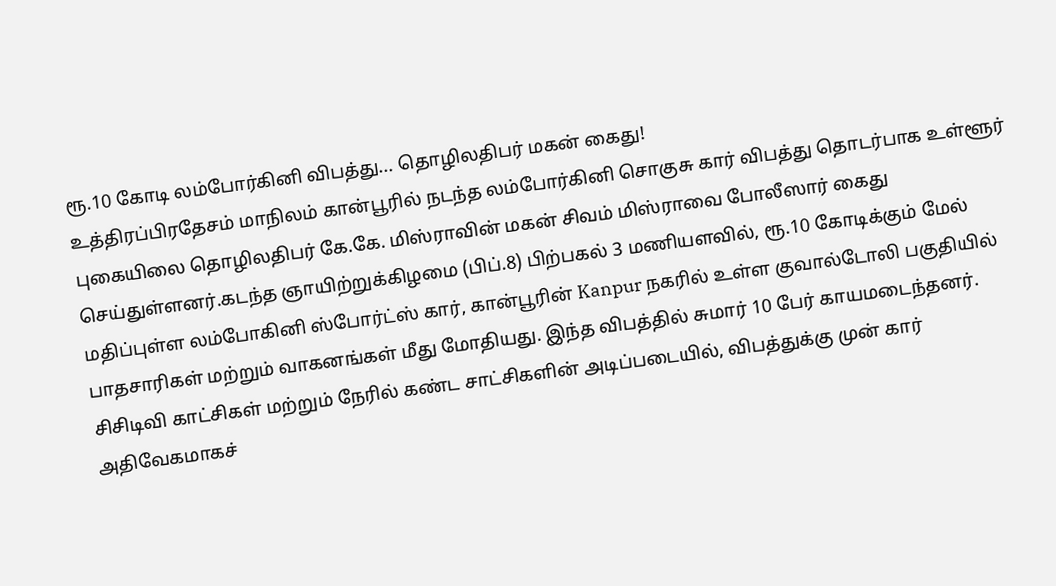ரூ.10 கோடி லம்போர்கினி விபத்து... தொழிலதிபர் மகன் கைது!
உத்திரப்பிரதேசம் மாநிலம் கான்பூரில் நடந்த லம்போர்கினி சொகுசு கார் விபத்து தொடர்பாக உள்ளூர் புகையிலை தொழிலதிபர் கே.கே. மிஸ்ராவின் மகன் சிவம் மிஸ்ராவை போலீஸார் கைது செய்துள்ளனர்.கடந்த ஞாயிற்றுக்கிழமை (பிப்.8) பிற்பகல் 3 மணியளவில், ரூ.10 கோடிக்கும் மேல் மதிப்புள்ள லம்போகினி ஸ்போர்ட்ஸ் கார், கான்பூரின் Kanpur நகரில் உள்ள குவால்டோலி பகுதியில் பாதசாரிகள் மற்றும் வாகனங்கள் மீது மோதியது. இந்த விபத்தில் சுமார் 10 பேர் காயமடைந்தனர்.
சிசிடிவி காட்சிகள் மற்றும் நேரில் கண்ட சாட்சிகளின் அடிப்படையில், விபத்துக்கு முன் கார் அதிவேகமாகச்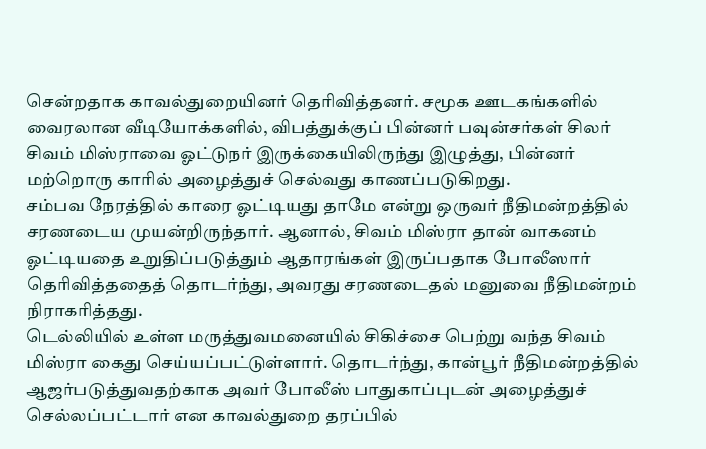சென்றதாக காவல்துறையினர் தெரிவித்தனர். சமூக ஊடகங்களில் வைரலான வீடியோக்களில், விபத்துக்குப் பின்னர் பவுன்சர்கள் சிலர் சிவம் மிஸ்ராவை ஓட்டுநர் இருக்கையிலிருந்து இழுத்து, பின்னர் மற்றொரு காரில் அழைத்துச் செல்வது காணப்படுகிறது.
சம்பவ நேரத்தில் காரை ஓட்டியது தாமே என்று ஒருவர் நீதிமன்றத்தில் சரணடைய முயன்றிருந்தார். ஆனால், சிவம் மிஸ்ரா தான் வாகனம் ஓட்டியதை உறுதிப்படுத்தும் ஆதாரங்கள் இருப்பதாக போலீஸார் தெரிவித்ததைத் தொடர்ந்து, அவரது சரணடைதல் மனுவை நீதிமன்றம் நிராகரித்தது.
டெல்லியில் உள்ள மருத்துவமனையில் சிகிச்சை பெற்று வந்த சிவம் மிஸ்ரா கைது செய்யப்பட்டுள்ளார். தொடர்ந்து, கான்பூர் நீதிமன்றத்தில் ஆஜர்படுத்துவதற்காக அவர் போலீஸ் பாதுகாப்புடன் அழைத்துச் செல்லப்பட்டார் என காவல்துறை தரப்பில்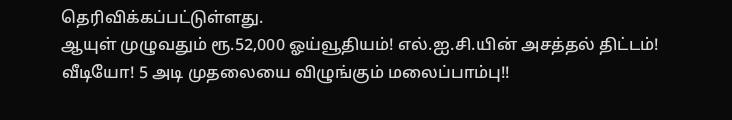தெரிவிக்கப்பட்டுள்ளது.
ஆயுள் முழுவதும் ரூ.52,000 ஓய்வூதியம்! எல்.ஐ.சி.யின் அசத்தல் திட்டம்!
வீடியோ! 5 அடி முதலையை விழுங்கும் மலைப்பாம்பு!!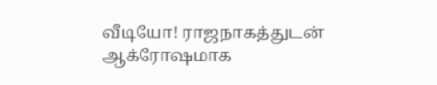வீடியோ! ராஜநாகத்துடன் ஆக்ரோஷமாக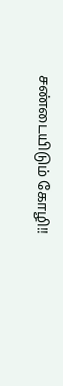சண்டையிடும் கோழி!!